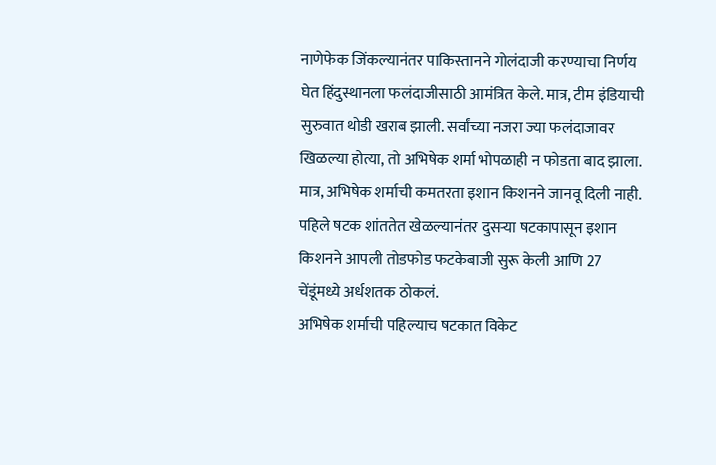नाणेफेक जिंकल्यानंतर पाकिस्तानने गोलंदाजी करण्याचा निर्णय घेत हिंदुस्थानला फलंदाजीसाठी आमंत्रित केले. मात्र, टीम इंडियाची सुरुवात थोडी खराब झाली. सर्वांच्या नजरा ज्या फलंदाजावर खिळल्या होत्या, तो अभिषेक शर्मा भोपळाही न फोडता बाद झाला. मात्र, अभिषेक शर्माची कमतरता इशान किशनने जानवू दिली नाही. पहिले षटक शांततेत खेळल्यानंतर दुसऱ्या षटकापासून इशान किशनने आपली तोडफोड फटकेबाजी सुरू केली आणि 27 चेंडूंमध्ये अर्धशतक ठोकलं.
अभिषेक शर्माची पहिल्याच षटकात विकेट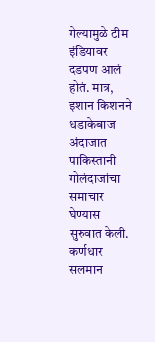गेल्यामुळे टीम इंडियावर दडपण आलं होतं. मात्र, इशान किशनने धडाकेबाज अंदाजात पाकिस्तानी गोलंदाजांचा समाचार घेण्यास सुरुवात केली. कर्णधार सलमान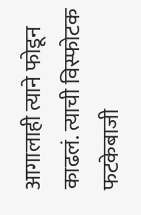आगालाही त्याने फोडून काढलं. त्याची विस्फोटक फटकेबाजी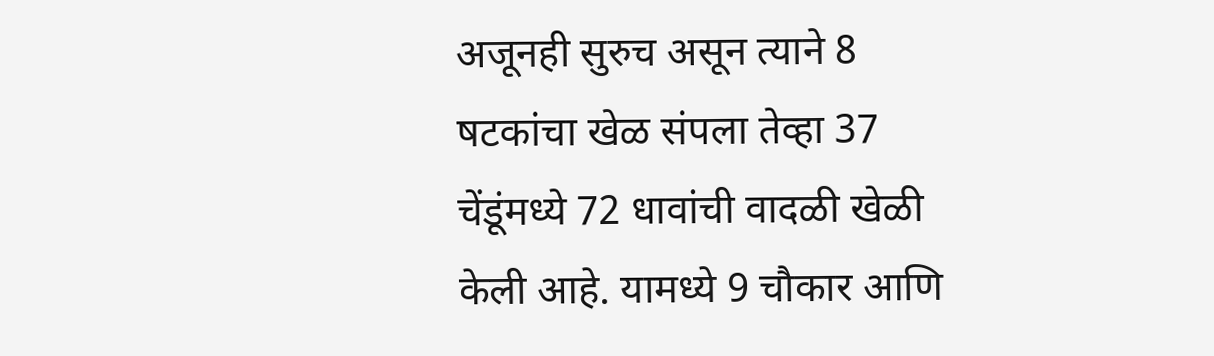अजूनही सुरुच असून त्याने 8 षटकांचा खेळ संपला तेव्हा 37 चेंडूंमध्ये 72 धावांची वादळी खेळी केली आहे. यामध्ये 9 चौकार आणि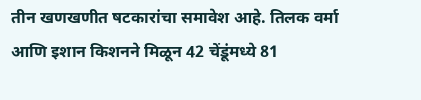तीन खणखणीत षटकारांचा समावेश आहे. तिलक वर्मा आणि इशान किशनने मिळून 42 चेंडूंमध्ये 81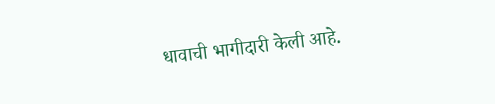धावाची भागीदारी केली आहे.